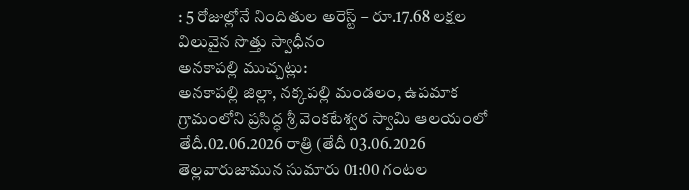: 5 రోజుల్లోనే నిందితుల అరెస్ట్ – రూ.17.68 లక్షల విలువైన సొత్తు స్వాధీనం
అనకాపల్లి ముచ్చట్లు:
అనకాపల్లి జిల్లా, నక్కపల్లి మండలం, ఉపమాక గ్రామంలోని ప్రసిద్ధ శ్రీ వెంకటేశ్వర స్వామి ఆలయంలో తేదీ.02.06.2026 రాత్రి (తేదీ 03.06.2026 తెల్లవారుజామున సుమారు 01:00 గంటల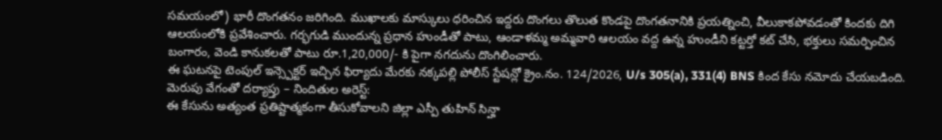సమయంలో) భారీ దొంగతనం జరిగింది. ముఖాలకు మాస్కులు ధరించిన ఇద్దరు దొంగలు తొలుత కొండపై దొంగతనానికి ప్రయత్నించి, వీలుకాకపోవడంతో కిందకు దిగి ఆలయంలోకి ప్రవేశించారు. గర్భగుడి ముందున్న ప్రధాన హుండీతో పాటు, ఆండాళమ్మ అమ్మవారి ఆలయం వద్ద ఉన్న హుండీని కట్టర్తో కట్ చేసి, భక్తులు సమర్పించిన బంగారం, వెండి కానుకలతో పాటు రూ.1,20,000/- కి పైగా నగదును దొంగిలించారు.
ఈ ఘటనపై టెంపుల్ ఇన్స్పెక్టర్ ఇచ్చిన ఫిర్యాదు మేరకు నక్కపల్లి పోలీస్ స్టేషన్లో క్రైం.నం. 124/2026, U/s 305(a), 331(4) BNS కింద కేసు నమోదు చేయబడింది.
మెరుపు వేగంతో దర్యాప్తు – నిందితుల అరెస్ట్:
ఈ కేసును అత్యంత ప్రతిష్టాత్మకంగా తీసుకోవాలని జిల్లా ఎస్పీ తుహిన్ సిన్హా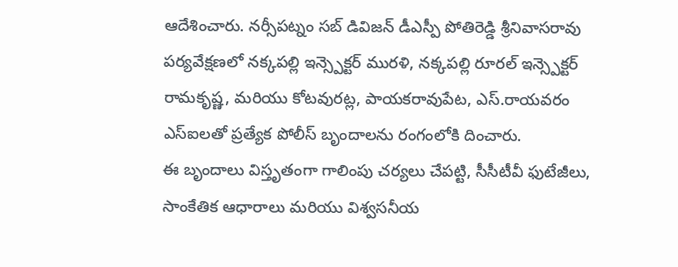ఆదేశించారు. నర్సీపట్నం సబ్ డివిజన్ డీఎస్పీ పోతిరెడ్డి శ్రీనివాసరావు పర్యవేక్షణలో నక్కపల్లి ఇన్స్పెక్టర్ మురళి, నక్కపల్లి రూరల్ ఇన్స్పెక్టర్ రామకృష్ణ, మరియు కోటవురట్ల, పాయకరావుపేట, ఎస్.రాయవరం ఎస్ఐలతో ప్రత్యేక పోలీస్ బృందాలను రంగంలోకి దించారు.
ఈ బృందాలు విస్తృతంగా గాలింపు చర్యలు చేపట్టి, సీసీటీవీ ఫుటేజీలు, సాంకేతిక ఆధారాలు మరియు విశ్వసనీయ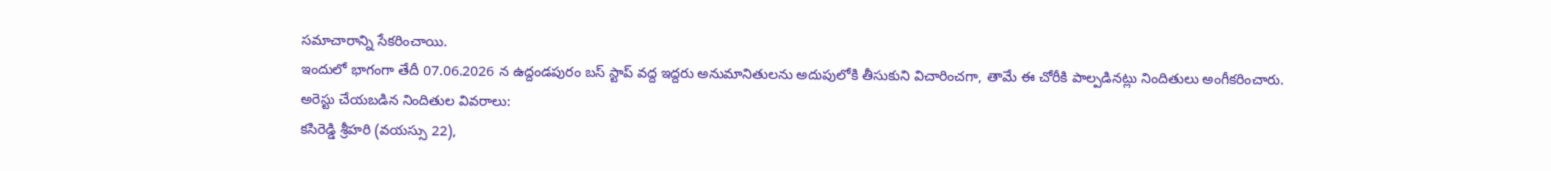సమాచారాన్ని సేకరించాయి.
ఇందులో భాగంగా తేదీ 07.06.2026 న ఉద్దండపురం బస్ స్టాప్ వద్ద ఇద్దరు అనుమానితులను అదుపులోకి తీసుకుని విచారించగా, తామే ఈ చోరీకి పాల్పడినట్లు నిందితులు అంగీకరించారు.
అరెస్టు చేయబడిన నిందితుల వివరాలు:
కసిరెడ్డి శ్రీహరి (వయస్సు 22),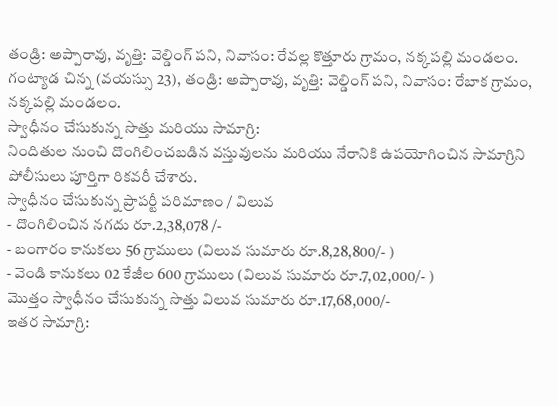తండ్రి: అప్పారావు, వృత్తి: వెల్డింగ్ పని, నివాసం: రేవల్ల కొత్తూరు గ్రామం, నక్కపల్లి మండలం.
గంట్యాడ చిన్న (వయస్సు 23), తండ్రి: అప్పారావు, వృత్తి: వెల్డింగ్ పని, నివాసం: రేబాక గ్రామం, నక్కపల్లి మండలం.
స్వాధీనం చేసుకున్న సొత్తు మరియు సామాగ్రి:
నిందితుల నుంచి దొంగిలించబడిన వస్తువులను మరియు నేరానికి ఉపయోగించిన సామాగ్రిని పోలీసులు పూర్తిగా రికవరీ చేశారు.
స్వాధీనం చేసుకున్న ప్రాపర్టీ పరిమాణం / విలువ
- దొంగిలించిన నగదు రూ.2,38,078 /-
- బంగారం కానుకలు 56 గ్రాములు (విలువ సుమారు రూ.8,28,800/- )
- వెండి కానుకలు 02 కేజీల 600 గ్రాములు (విలువ సుమారు రూ.7,02,000/- )
మొత్తం స్వాధీనం చేసుకున్న సొత్తు విలువ సుమారు రూ.17,68,000/-
ఇతర సామాగ్రి: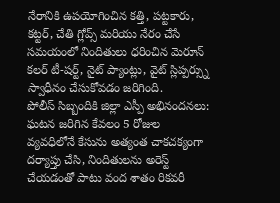నేరానికి ఉపయోగించిన కత్తి, పట్టకారు, కట్టర్, చేతి గ్లోవ్స్ మరియు నేరం చేసే సమయంలో నిందితులు ధరించిన మెరూన్ కలర్ టీ-షర్ట్, నైట్ ప్యాంట్లు, వైట్ స్లిప్పర్స్ను స్వాధీనం చేసుకోవడం జరిగింది.
పోలీస్ సిబ్బందికి జిల్లా ఎస్పీ అభినందనలు:
ఘటన జరిగిన కేవలం 5 రోజుల వ్యవధిలోనే కేసును అత్యంత చాకచక్యంగా దర్యాప్తు చేసి, నిందితులను అరెస్ట్ చేయడంతో పాటు వంద శాతం రికవరీ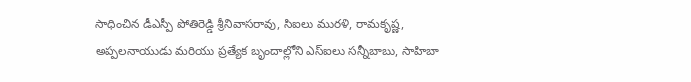సాధించిన డీఎస్పీ పోతిరెడ్డి శ్రీనివాసరావు, సిఐలు మురళి, రామకృష్ణ, అప్పలనాయుడు మరియు ప్రత్యేక బృందాల్లోని ఎస్ఐలు సన్నీబాబు, సాహిబా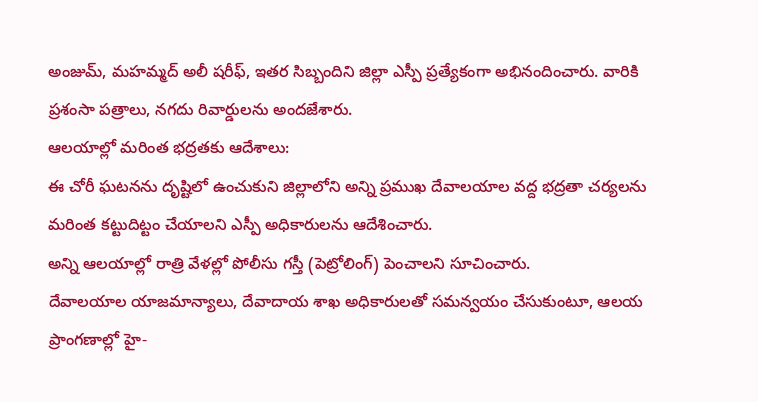అంజుమ్, మహమ్మద్ అలీ షరీఫ్, ఇతర సిబ్బందిని జిల్లా ఎస్పీ ప్రత్యేకంగా అభినందించారు. వారికి ప్రశంసా పత్రాలు, నగదు రివార్డులను అందజేశారు.
ఆలయాల్లో మరింత భద్రతకు ఆదేశాలు:
ఈ చోరీ ఘటనను దృష్టిలో ఉంచుకుని జిల్లాలోని అన్ని ప్రముఖ దేవాలయాల వద్ద భద్రతా చర్యలను మరింత కట్టుదిట్టం చేయాలని ఎస్పీ అధికారులను ఆదేశించారు.
అన్ని ఆలయాల్లో రాత్రి వేళల్లో పోలీసు గస్తీ (పెట్రోలింగ్) పెంచాలని సూచించారు.
దేవాలయాల యాజమాన్యాలు, దేవాదాయ శాఖ అధికారులతో సమన్వయం చేసుకుంటూ, ఆలయ ప్రాంగణాల్లో హై-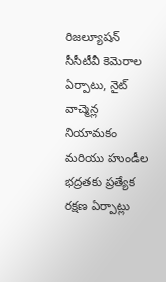రిజల్యూషన్ సీసీటీవీ కెమెరాల ఏర్పాటు, నైట్ వాచ్మెన్ల నియామకం మరియు హుండీల భద్రతకు ప్రత్యేక రక్షణ ఏర్పాట్లు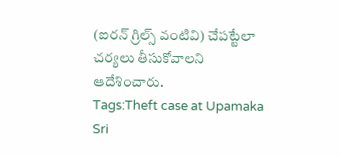(ఐరన్ గ్రిల్స్ వంటివి) చేపట్టేలా చర్యలు తీసుకోవాలని ఆదేశించారు.
Tags:Theft case at Upamaka Sri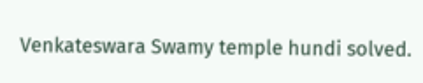Venkateswara Swamy temple hundi solved.